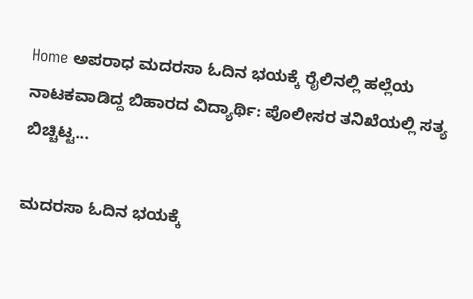Home ಅಪರಾಧ ಮದರಸಾ ಓದಿನ ಭಯಕ್ಕೆ ರೈಲಿನಲ್ಲಿ ಹಲ್ಲೆಯ ನಾಟಕವಾಡಿದ್ದ ಬಿಹಾರದ ವಿದ್ಯಾರ್ಥಿ: ಪೊಲೀಸರ ತನಿಖೆಯಲ್ಲಿ ಸತ್ಯ ಬಿಚ್ಚಿಟ್ಟ...

ಮದರಸಾ ಓದಿನ ಭಯಕ್ಕೆ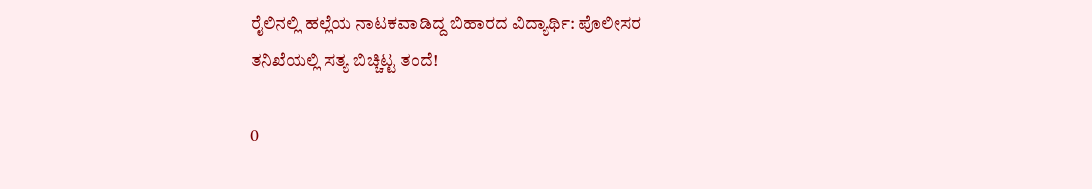ರೈಲಿನಲ್ಲಿ ಹಲ್ಲೆಯ ನಾಟಕವಾಡಿದ್ದ ಬಿಹಾರದ ವಿದ್ಯಾರ್ಥಿ: ಪೊಲೀಸರ ತನಿಖೆಯಲ್ಲಿ ಸತ್ಯ ಬಿಚ್ಚಿಟ್ಟ ತಂದೆ!

0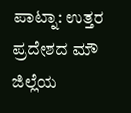ಪಾಟ್ನಾ: ಉತ್ತರ ಪ್ರದೇಶದ ಮೌ ಜಿಲ್ಲೆಯ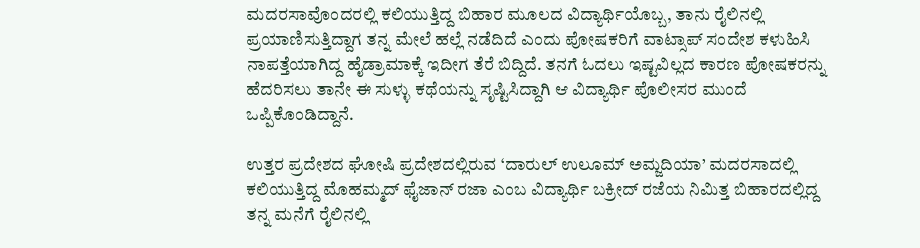ಮದರಸಾವೊಂದರಲ್ಲಿ ಕಲಿಯುತ್ತಿದ್ದ ಬಿಹಾರ ಮೂಲದ ವಿದ್ಯಾರ್ಥಿಯೊಬ್ಬ, ತಾನು ರೈಲಿನಲ್ಲಿ ಪ್ರಯಾಣಿಸುತ್ತಿದ್ದಾಗ ತನ್ನ ಮೇಲೆ ಹಲ್ಲೆ ನಡೆದಿದೆ ಎಂದು ಪೋಷಕರಿಗೆ ವಾಟ್ಸಾಪ್ ಸಂದೇಶ ಕಳುಹಿಸಿ ನಾಪತ್ತೆಯಾಗಿದ್ದ ಹೈಡ್ರಾಮಾಕ್ಕೆ ಇದೀಗ ತೆರೆ ಬಿದ್ದಿದೆ. ತನಗೆ ಓದಲು ಇಷ್ಟವಿಲ್ಲದ ಕಾರಣ ಪೋಷಕರನ್ನು ಹೆದರಿಸಲು ತಾನೇ ಈ ಸುಳ್ಳು ಕಥೆಯನ್ನು ಸೃಷ್ಟಿಸಿದ್ದಾಗಿ ಆ ವಿದ್ಯಾರ್ಥಿ ಪೊಲೀಸರ ಮುಂದೆ ಒಪ್ಪಿಕೊಂಡಿದ್ದಾನೆ.

ಉತ್ತರ ಪ್ರದೇಶದ ಘೋಷಿ ಪ್ರದೇಶದಲ್ಲಿರುವ ‘ದಾರುಲ್ ಉಲೂಮ್ ಅಮ್ಜದಿಯಾ’ ಮದರಸಾದಲ್ಲಿ ಕಲಿಯುತ್ತಿದ್ದ ಮೊಹಮ್ಮದ್ ಫೈಜಾನ್ ರಜಾ ಎಂಬ ವಿದ್ಯಾರ್ಥಿ ಬಕ್ರೀದ್ ರಜೆಯ ನಿಮಿತ್ತ ಬಿಹಾರದಲ್ಲಿದ್ದ ತನ್ನ ಮನೆಗೆ ರೈಲಿನಲ್ಲಿ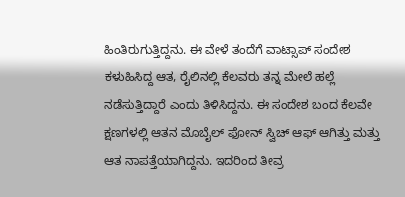ಹಿಂತಿರುಗುತ್ತಿದ್ದನು. ಈ ವೇಳೆ ತಂದೆಗೆ ವಾಟ್ಸಾಪ್ ಸಂದೇಶ ಕಳುಹಿಸಿದ್ದ ಆತ, ರೈಲಿನಲ್ಲಿ ಕೆಲವರು ತನ್ನ ಮೇಲೆ ಹಲ್ಲೆ ನಡೆಸುತ್ತಿದ್ದಾರೆ ಎಂದು ತಿಳಿಸಿದ್ದನು. ಈ ಸಂದೇಶ ಬಂದ ಕೆಲವೇ ಕ್ಷಣಗಳಲ್ಲಿ ಆತನ ಮೊಬೈಲ್ ಫೋನ್ ಸ್ವಿಚ್ ಆಫ್ ಆಗಿತ್ತು ಮತ್ತು ಆತ ನಾಪತ್ತೆಯಾಗಿದ್ದನು. ಇದರಿಂದ ತೀವ್ರ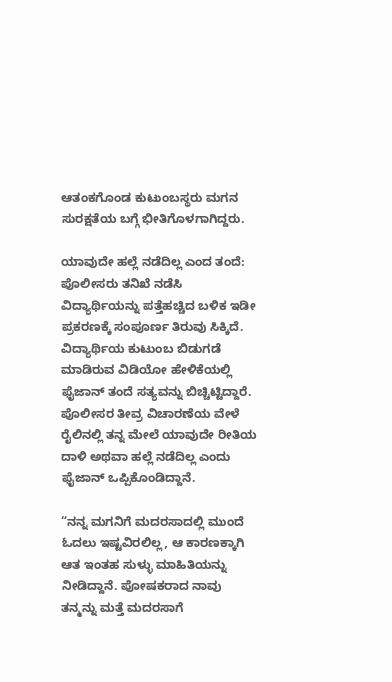ಆತಂಕಗೊಂಡ ಕುಟುಂಬಸ್ಥರು ಮಗನ ಸುರಕ್ಷತೆಯ ಬಗ್ಗೆ ಭೀತಿಗೊಳಗಾಗಿದ್ದರು.

ಯಾವುದೇ ಹಲ್ಲೆ ನಡೆದಿಲ್ಲ ಎಂದ ತಂದೆ: ಪೊಲೀಸರು ತನಿಖೆ ನಡೆಸಿ ವಿದ್ಯಾರ್ಥಿಯನ್ನು ಪತ್ತೆಹಚ್ಚಿದ ಬಳಿಕ ಇಡೀ ಪ್ರಕರಣಕ್ಕೆ ಸಂಪೂರ್ಣ ತಿರುವು ಸಿಕ್ಕಿದೆ. ವಿದ್ಯಾರ್ಥಿಯ ಕುಟುಂಬ ಬಿಡುಗಡೆ ಮಾಡಿರುವ ವಿಡಿಯೋ ಹೇಳಿಕೆಯಲ್ಲಿ ಫೈಜಾನ್ ತಂದೆ ಸತ್ಯವನ್ನು ಬಿಚ್ಚಿಟ್ಟಿದ್ದಾರೆ. ಪೊಲೀಸರ ತೀವ್ರ ವಿಚಾರಣೆಯ ವೇಳೆ ರೈಲಿನಲ್ಲಿ ತನ್ನ ಮೇಲೆ ಯಾವುದೇ ರೀತಿಯ ದಾಳಿ ಅಥವಾ ಹಲ್ಲೆ ನಡೆದಿಲ್ಲ ಎಂದು ಫೈಜಾನ್ ಒಪ್ಪಿಕೊಂಡಿದ್ದಾನೆ.

“ನನ್ನ ಮಗನಿಗೆ ಮದರಸಾದಲ್ಲಿ ಮುಂದೆ ಓದಲು ಇಷ್ಟವಿರಲಿಲ್ಲ, ಆ ಕಾರಣಕ್ಕಾಗಿ ಆತ ಇಂತಹ ಸುಳ್ಳು ಮಾಹಿತಿಯನ್ನು ನೀಡಿದ್ದಾನೆ. ಪೋಷಕರಾದ ನಾವು ತನ್ಮನ್ನು ಮತ್ತೆ ಮದರಸಾಗೆ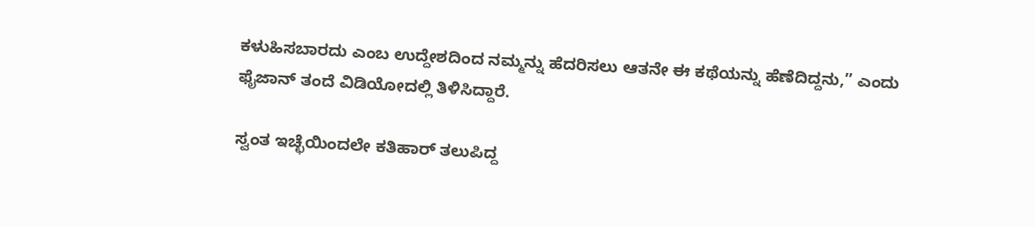ಕಳುಹಿಸಬಾರದು ಎಂಬ ಉದ್ದೇಶದಿಂದ ನಮ್ಮನ್ನು ಹೆದರಿಸಲು ಆತನೇ ಈ ಕಥೆಯನ್ನು ಹೆಣೆದಿದ್ದನು,” ಎಂದು ಫೈಜಾನ್ ತಂದೆ ವಿಡಿಯೋದಲ್ಲಿ ತಿಳಿಸಿದ್ದಾರೆ.

ಸ್ವಂತ ಇಚ್ಛೆಯಿಂದಲೇ ಕತಿಹಾರ್ ತಲುಪಿದ್ದ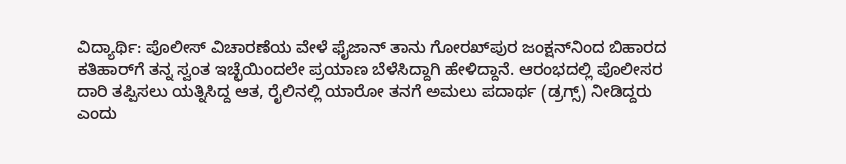ವಿದ್ಯಾರ್ಥಿ: ಪೊಲೀಸ್ ವಿಚಾರಣೆಯ ವೇಳೆ ಫೈಜಾನ್ ತಾನು ಗೋರಖ್‌ಪುರ ಜಂಕ್ಷನ್‌ನಿಂದ ಬಿಹಾರದ ಕತಿಹಾರ್‌ಗೆ ತನ್ನ ಸ್ವಂತ ಇಚ್ಛೆಯಿಂದಲೇ ಪ್ರಯಾಣ ಬೆಳೆಸಿದ್ದಾಗಿ ಹೇಳಿದ್ದಾನೆ. ಆರಂಭದಲ್ಲಿ ಪೊಲೀಸರ ದಾರಿ ತಪ್ಪಿಸಲು ಯತ್ನಿಸಿದ್ದ ಆತ, ರೈಲಿನಲ್ಲಿ ಯಾರೋ ತನಗೆ ಅಮಲು ಪದಾರ್ಥ (ಡ್ರಗ್ಸ್) ನೀಡಿದ್ದರು ಎಂದು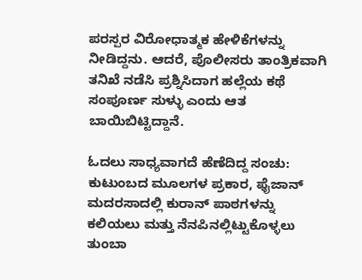ಪರಸ್ಪರ ವಿರೋಧಾತ್ಮಕ ಹೇಳಿಕೆಗಳನ್ನು ನೀಡಿದ್ದನು. ಆದರೆ, ಪೊಲೀಸರು ತಾಂತ್ರಿಕವಾಗಿ ತನಿಖೆ ನಡೆಸಿ ಪ್ರಶ್ನಿಸಿದಾಗ ಹಲ್ಲೆಯ ಕಥೆ ಸಂಪೂರ್ಣ ಸುಳ್ಳು ಎಂದು ಆತ ಬಾಯಿಬಿಟ್ಟಿದ್ದಾನೆ.

ಓದಲು ಸಾಧ್ಯವಾಗದೆ ಹೆಣೆದಿದ್ದ ಸಂಚು: ಕುಟುಂಬದ ಮೂಲಗಳ ಪ್ರಕಾರ, ಫೈಜಾನ್ ಮದರಸಾದಲ್ಲಿ ಕುರಾನ್ ಪಾಠಗಳನ್ನು ಕಲಿಯಲು ಮತ್ತು ನೆನಪಿನಲ್ಲಿಟ್ಟುಕೊಳ್ಳಲು ತುಂಬಾ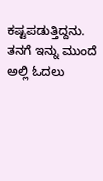ಕಷ್ಟಪಡುತ್ತಿದ್ದನು. ತನಗೆ ಇನ್ನು ಮುಂದೆ ಅಲ್ಲಿ ಓದಲು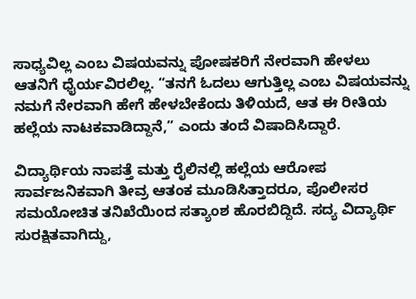ಸಾಧ್ಯವಿಲ್ಲ ಎಂಬ ವಿಷಯವನ್ನು ಪೋಷಕರಿಗೆ ನೇರವಾಗಿ ಹೇಳಲು ಆತನಿಗೆ ಧೈರ್ಯವಿರಲಿಲ್ಲ. “ತನಗೆ ಓದಲು ಆಗುತ್ತಿಲ್ಲ ಎಂಬ ವಿಷಯವನ್ನು ನಮಗೆ ನೇರವಾಗಿ ಹೇಗೆ ಹೇಳಬೇಕೆಂದು ತಿಳಿಯದೆ, ಆತ ಈ ರೀತಿಯ ಹಲ್ಲೆಯ ನಾಟಕವಾಡಿದ್ದಾನೆ,” ಎಂದು ತಂದೆ ವಿಷಾದಿಸಿದ್ದಾರೆ.

ವಿದ್ಯಾರ್ಥಿಯ ನಾಪತ್ತೆ ಮತ್ತು ರೈಲಿನಲ್ಲಿ ಹಲ್ಲೆಯ ಆರೋಪ ಸಾರ್ವಜನಿಕವಾಗಿ ತೀವ್ರ ಆತಂಕ ಮೂಡಿಸಿತ್ತಾದರೂ, ಪೊಲೀಸರ ಸಮಯೋಚಿತ ತನಿಖೆಯಿಂದ ಸತ್ಯಾಂಶ ಹೊರಬಿದ್ದಿದೆ. ಸದ್ಯ ವಿದ್ಯಾರ್ಥಿ ಸುರಕ್ಷಿತವಾಗಿದ್ದು,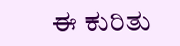ಈ ಕುರಿತು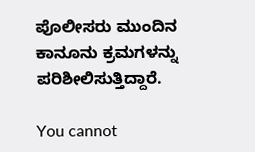ಪೊಲೀಸರು ಮುಂದಿನ ಕಾನೂನು ಕ್ರಮಗಳನ್ನು ಪರಿಶೀಲಿಸುತ್ತಿದ್ದಾರೆ.

You cannot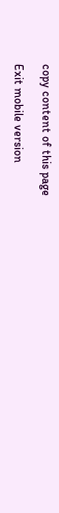copy content of this page

Exit mobile version